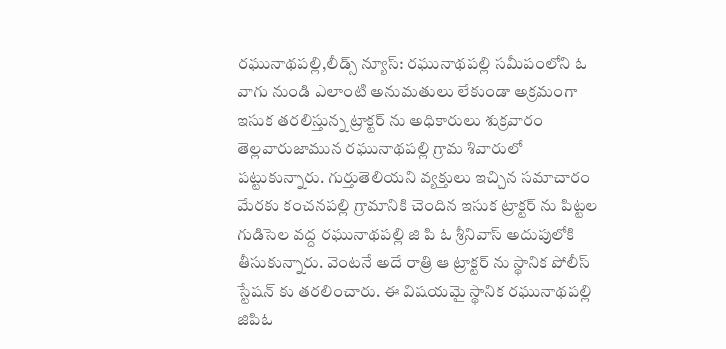రఘునాథపల్లి,లీడ్స్ న్యూస్: రఘునాథపల్లి సమీపంలోని ఓ వాగు నుండి ఎలాంటి అనుమతులు లేకుండా అక్రమంగా ఇసుక తరలిస్తున్న ట్రాక్టర్ ను అధికారులు శుక్రవారం తెల్లవారుజామున రఘునాథపల్లి గ్రామ శివారులో పట్టుకున్నారు. గుర్తుతెలియని వ్యక్తులు ఇచ్చిన సమాచారం మేరకు కంచనపల్లి గ్రామానికి చెందిన ఇసుక ట్రాక్టర్ ను పిట్టల గుడిసెల వద్ద రఘునాథపల్లి జి పి ఓ శ్రీనివాస్ అదుపులోకి తీసుకున్నారు. వెంటనే అదే రాత్రి ఆ ట్రాక్టర్ ను స్థానిక పోలీస్ స్టేషన్ కు తరలించారు. ఈ విషయమై స్థానిక రఘునాథపల్లి జిపిఓ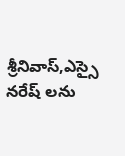శ్రీనివాస్,ఎస్సై నరేష్ లను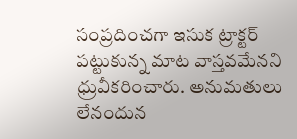సంప్రదించగా ఇసుక ట్రాక్టర్ పట్టుకున్న మాట వాస్తవమేనని ధ్రువీకరించారు. అనుమతులు లేనందున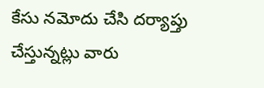కేసు నమోదు చేసి దర్యాప్తు చేస్తున్నట్లు వారు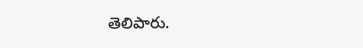తెలిపారు.